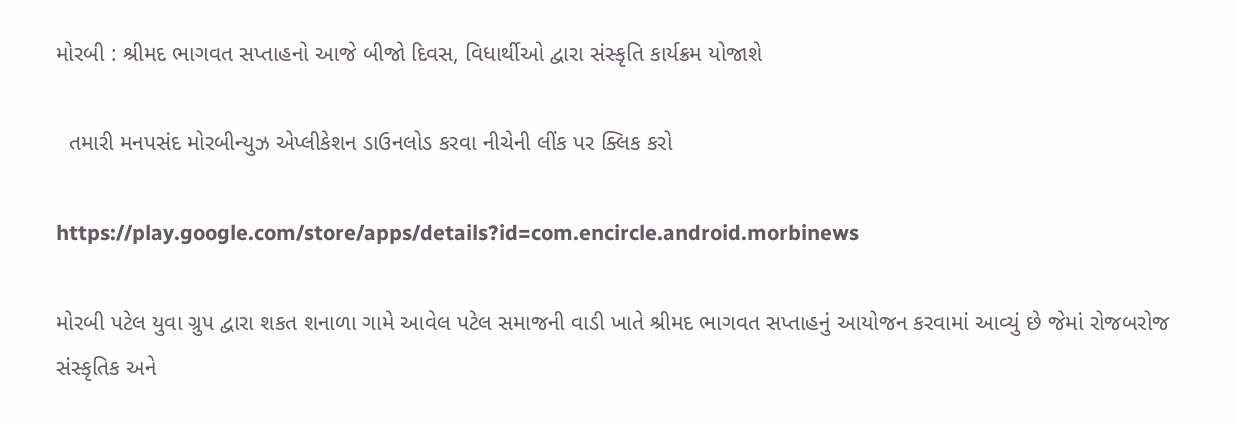મોરબી : શ્રીમદ ભાગવત સપ્તાહનો આજે બીજો દિવસ, વિધાર્થીઓ દ્વારા સંસ્કૃતિ કાર્યક્રમ યોજાશે

  તમારી મનપસંદ મોરબીન્યુઝ એપ્લીકેશન ડાઉનલોડ કરવા નીચેની લીંક પર ક્લિક કરો

https://play.google.com/store/apps/details?id=com.encircle.android.morbinews

મોરબી પટેલ યુવા ગ્રુપ દ્વારા શકત શનાળા ગામે આવેલ પટેલ સમાજની વાડી ખાતે શ્રીમદ ભાગવત સપ્તાહનું આયોજન કરવામાં આવ્યું છે જેમાં રોજબરોજ સંસ્કૃતિક અને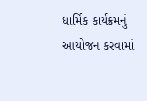ધાર્મિક કાર્યક્રમનું આયોજન કરવામાં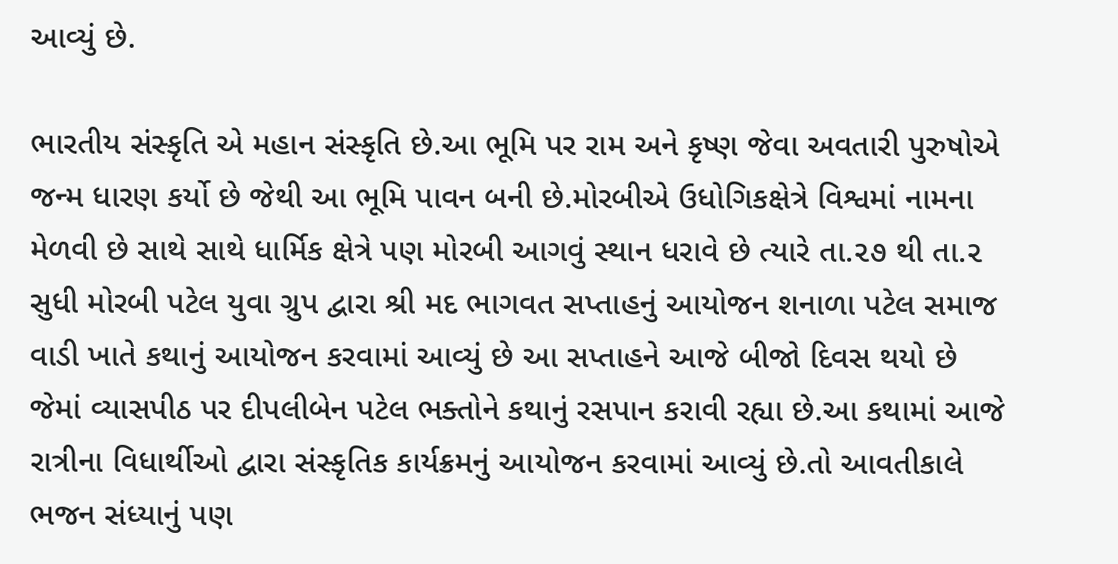આવ્યું છે.

ભારતીય સંસ્કૃતિ એ મહાન સંસ્કૃતિ છે.આ ભૂમિ પર રામ અને કૃષ્ણ જેવા અવતારી પુરુષોએ જન્મ ધારણ કર્યો છે જેથી આ ભૂમિ પાવન બની છે.મોરબીએ ઉધોગિકક્ષેત્રે વિશ્વમાં નામના મેળવી છે સાથે સાથે ધાર્મિક ક્ષેત્રે પણ મોરબી આગવું સ્થાન ધરાવે છે ત્યારે તા.૨૭ થી તા.૨ સુધી મોરબી પટેલ યુવા ગ્રુપ દ્વારા શ્રી મદ ભાગવત સપ્તાહનું આયોજન શનાળા પટેલ સમાજ વાડી ખાતે કથાનું આયોજન કરવામાં આવ્યું છે આ સપ્તાહને આજે બીજો દિવસ થયો છે જેમાં વ્યાસપીઠ પર દીપલીબેન પટેલ ભક્તોને કથાનું રસપાન કરાવી રહ્યા છે.આ કથામાં આજે રાત્રીના વિધાર્થીઓ દ્વારા સંસ્કૃતિક કાર્યક્રમનું આયોજન કરવામાં આવ્યું છે.તો આવતીકાલે ભજન સંધ્યાનું પણ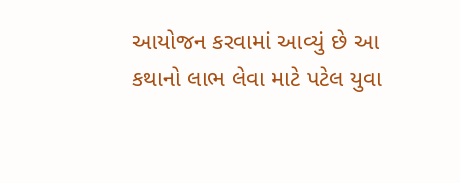આયોજન કરવામાં આવ્યું છે આ કથાનો લાભ લેવા માટે પટેલ યુવા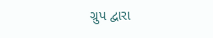ગ્રુપ દ્વારા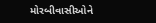મોરબીવાસીઓને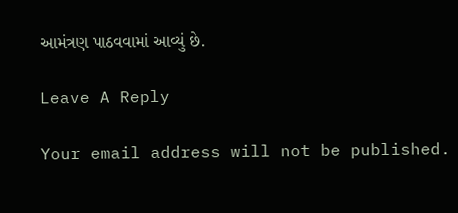આમંત્રણ પાઠવવામાં આવ્યું છે.

Leave A Reply

Your email address will not be published.